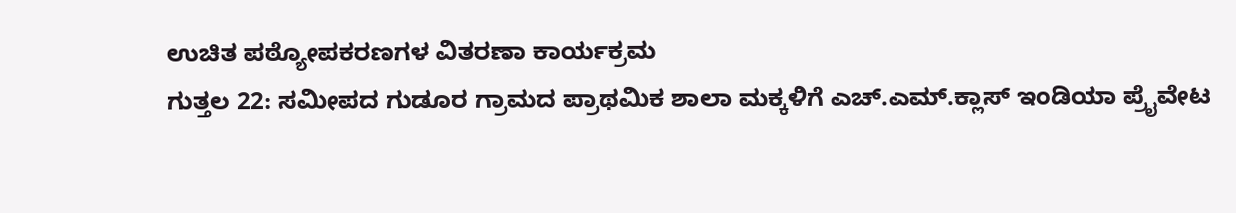ಉಚಿತ ಪಠ್ಯೋಪಕರಣಗಳ ವಿತರಣಾ ಕಾರ್ಯಕ್ರಮ
ಗುತ್ತಲ 22: ಸಮೀಪದ ಗುಡೂರ ಗ್ರಾಮದ ಪ್ರಾಥಮಿಕ ಶಾಲಾ ಮಕ್ಕಳಿಗೆ ಎಚ್.ಎಮ್.ಕ್ಲಾಸ್ ಇಂಡಿಯಾ ಪ್ರೈವೇಟ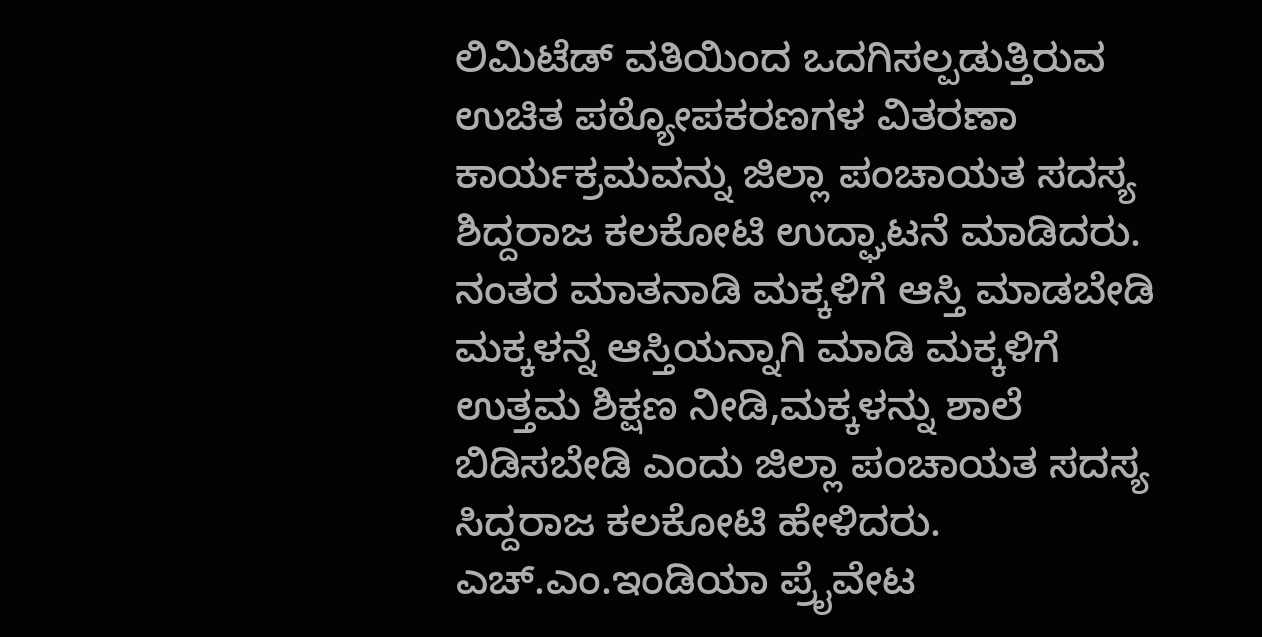ಲಿಮಿಟೆಡ್ ವತಿಯಿಂದ ಒದಗಿಸಲ್ಪಡುತ್ತಿರುವ ಉಚಿತ ಪಠ್ಯೋಪಕರಣಗಳ ವಿತರಣಾ ಕಾರ್ಯಕ್ರಮವನ್ನು ಜಿಲ್ಲಾ ಪಂಚಾಯತ ಸದಸ್ಯ ಶಿದ್ದರಾಜ ಕಲಕೋಟಿ ಉದ್ಘಾಟನೆ ಮಾಡಿದರು. ನಂತರ ಮಾತನಾಡಿ ಮಕ್ಕಳಿಗೆ ಆಸ್ತಿ ಮಾಡಬೇಡಿ ಮಕ್ಕಳನ್ನೆ ಆಸ್ತಿಯನ್ನಾಗಿ ಮಾಡಿ ಮಕ್ಕಳಿಗೆ ಉತ್ತಮ ಶಿಕ್ಷಣ ನೀಡಿ,ಮಕ್ಕಳನ್ನು ಶಾಲೆ ಬಿಡಿಸಬೇಡಿ ಎಂದು ಜಿಲ್ಲಾ ಪಂಚಾಯತ ಸದಸ್ಯ ಸಿದ್ದರಾಜ ಕಲಕೋಟಿ ಹೇಳಿದರು. ಎಚ್.ಎಂ.ಇಂಡಿಯಾ ಪ್ರೈವೇಟ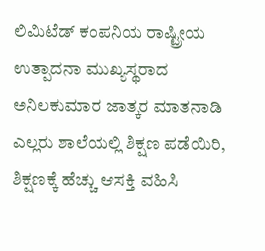ಲಿಮಿಟೆಡ್ ಕಂಪನಿಯ ರಾಷ್ಟ್ರೀಯ ಉತ್ಪಾದನಾ ಮುಖ್ಯಸ್ಥರಾದ ಅನಿಲಕುಮಾರ ಜಾತ್ಕರ ಮಾತನಾಡಿ ಎಲ್ಲರು ಶಾಲೆಯಲ್ಲಿ ಶಿಕ್ಷಣ ಪಡೆಯಿರಿ, ಶಿಕ್ಷಣಕ್ಕೆ ಹೆಚ್ಚು ಆಸಕ್ತಿ ವಹಿಸಿ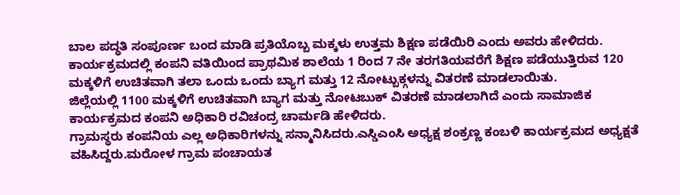ಬಾಲ ಪದ್ಧತಿ ಸಂಪೂರ್ಣ ಬಂದ ಮಾಡಿ ಪ್ರತಿಯೊಬ್ಬ ಮಕ್ಕಳು ಉತ್ತಮ ಶಿಕ್ಷಣ ಪಡೆಯಿರಿ ಎಂದು ಅವರು ಹೇಳಿದರು.
ಕಾರ್ಯಕ್ರಮದಲ್ಲಿ ಕಂಪನಿ ವತಿಯಿಂದ ಪ್ರಾಥಮಿಕ ಶಾಲೆಯ 1 ರಿಂದ 7 ನೇ ತರಗತಿಯವರೆಗೆ ಶಿಕ್ಷಣ ಪಡೆಯುತ್ತಿರುವ 120 ಮಕ್ಕಳಿಗೆ ಉಚಿತವಾಗಿ ತಲಾ ಒಂದು ಒಂದು ಬ್ಯಾಗ ಮತ್ತು 12 ನೋಟ್ಬುಕ್ಗಳನ್ನು ವಿತರಣೆ ಮಾಡಲಾಯಿತು.
ಜಿಲ್ಲೆಯಲ್ಲಿ 1100 ಮಕ್ಕಳಿಗೆ ಉಚಿತವಾಗಿ ಬ್ಯಾಗ ಮತ್ತು ನೋಟಬುಕ್ ವಿತರಣೆ ಮಾಡಲಾಗಿದೆ ಎಂದು ಸಾಮಾಜಿಕ ಕಾರ್ಯಕ್ರಮದ ಕಂಪನಿ ಅಧಿಕಾರಿ ರವಿಚಂದ್ರ ಚಾರ್ಮಡಿ ಹೇಳಿದರು.
ಗ್ರಾಮಸ್ಥರು ಕಂಪನಿಯ ಎಲ್ಲ ಅಧಿಕಾರಿಗಳನ್ನು ಸನ್ಮಾನಿಸಿದರು.ಎಸ್ಡಿಎಂಸಿ ಅಧ್ಯಕ್ಷ ಶಂಕ್ರಣ್ಣ ಕಂಬಳಿ ಕಾರ್ಯಕ್ರಮದ ಅಧ್ಯಕ್ಷತೆ ವಹಿಸಿದ್ದರು.ಮರೋಳ ಗ್ರಾಮ ಪಂಚಾಯತ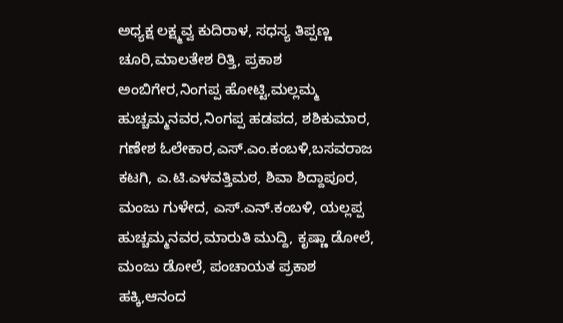ಅಧ್ಯಕ್ಷ ಲಕ್ಷ್ಮವ್ವ ಕುದಿರಾಳ, ಸಧಸ್ಯ ತಿಪ್ಪಣ್ಣ ಚೂರಿ,ಮಾಲತೇಶ ರಿತ್ತಿ, ಪ್ರಕಾಶ ಅಂಬಿಗೇರ,ನಿಂಗಪ್ಪ ಹೋಟ್ಟಿ,ಮಲ್ಲಮ್ಮ ಹುಚ್ಚಮ್ಮನವರ,ನಿಂಗಪ್ಪ ಹಡಪದ, ಶಶಿಕುಮಾರ, ಗಣೇಶ ಓಲೇಕಾರ,ಎಸ್.ಎಂ.ಕಂಬಳಿ,ಬಸವರಾಜ ಕಟಗಿ, ಎ.ಟಿ.ಎಳವತ್ತಿಮಠ, ಶಿವಾ ಶಿದ್ದಾಪೂರ, ಮಂಜು ಗುಳೇದ, ಎಸ್.ಎನ್.ಕಂಬಳಿ, ಯಲ್ಲಪ್ಪ ಹುಚ್ಚಮ್ಮನವರ,ಮಾರುತಿ ಮುದ್ದಿ, ಕೃಷ್ಣಾ ಡೋಲೆ, ಮಂಜು ಡೋಲೆ, ಪಂಚಾಯತ ಪ್ರಕಾಶ ಹಕ್ಕಿ,ಆನಂದ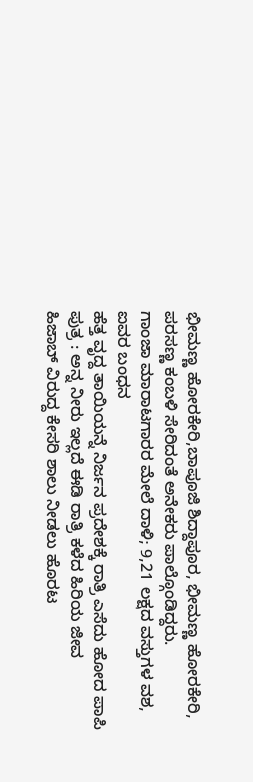ಭೀಮಣ್ಣ ಹೋರಕೇರಿ,ಬಾಪೂಜಿ ಶಿದ್ದಾಪೂರ, ಭೀಮಣ್ಣ ಹೋರಕೇರಿ, ಪರಸಣ್ಣ ಕಂಬಳಿ ಸೇರಿದಂತೆ ಅನೇಕರು ಪಾಲ್ಗೊಂಡಿದ್ದರು.
ಗಾಂಜಾ ಮಾರಾಟಗಾರರ ಮೇಲೆ ದಾಳಿ; 9,21 ಲಕ್ಷದ ವಸ್ತುಗಳ ವಶ, ಐವರ ಬಂಧನ
ಹೆತ್ತ ವೃದ್ದ ತಾಯಿಯನ್ನೆ ನಿರ್ಜನ ಪ್ರದೇಶಕ್ಕೆ ರಾತ್ರಿ ಎಸೆದು ಹೋದ ಪಾಪಿ ಪುತ್ರ : ಅನ್ನ ನೀರು ಇಲ್ಲದೆ ಈಡಿ ರಾತ್ರಿ ಕಳೆದ ಹಿರಿಯ ಜೀವ
ಹಿಜಾಬ್ ವಿರುದ್ದ ಕೇಸರಿ ಶಾಲು ನೀಡಲು ಹೊರಟ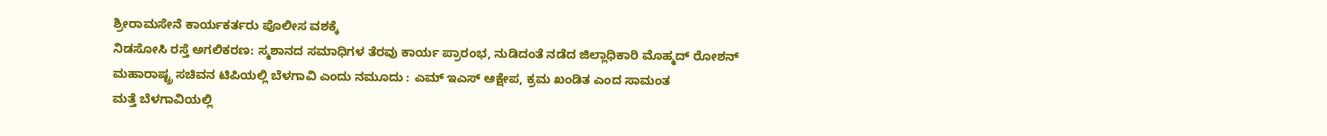ಶ್ರೀರಾಮಸೇನೆ ಕಾರ್ಯಕರ್ತರು ಪೊಲೀಸ ವಶಕ್ಕೆ
ನಿಡಸೋಸಿ ರಸ್ತೆ ಅಗಲಿಕರಣ: ಸ್ಮಶಾನದ ಸಮಾಧಿಗಳ ತೆರವು ಕಾರ್ಯ ಪ್ರಾರಂಭ, ನುಡಿದಂತೆ ನಡೆದ ಜಿಲ್ಲಾಧಿಕಾರಿ ಮೊಹ್ಮದ್ ರೋಶನ್
ಮಹಾರಾಷ್ಟ್ರ ಸಚಿವನ ಟಿಪಿಯಲ್ಲಿ ಬೆಳಗಾವಿ ಎಂದು ನಮೂದು : ಎಮ್ ಇಎಸ್ ಆಕ್ಷೇಪ, ಕ್ರಮ ಖಂಡಿತ ಎಂದ ಸಾಮಂತ
ಮತ್ತೆ ಬೆಳಗಾವಿಯಲ್ಲಿ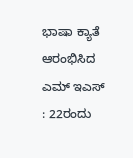ಭಾಷಾ ಕ್ಯಾತೆ ಆರಂಭಿಸಿದ ಎಮ್ ಇಎಸ್ : 22ರಂದು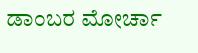ಡಾಂಬರ ಮೋರ್ಚಾ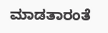ಮಾಡತಾರಂತೆ